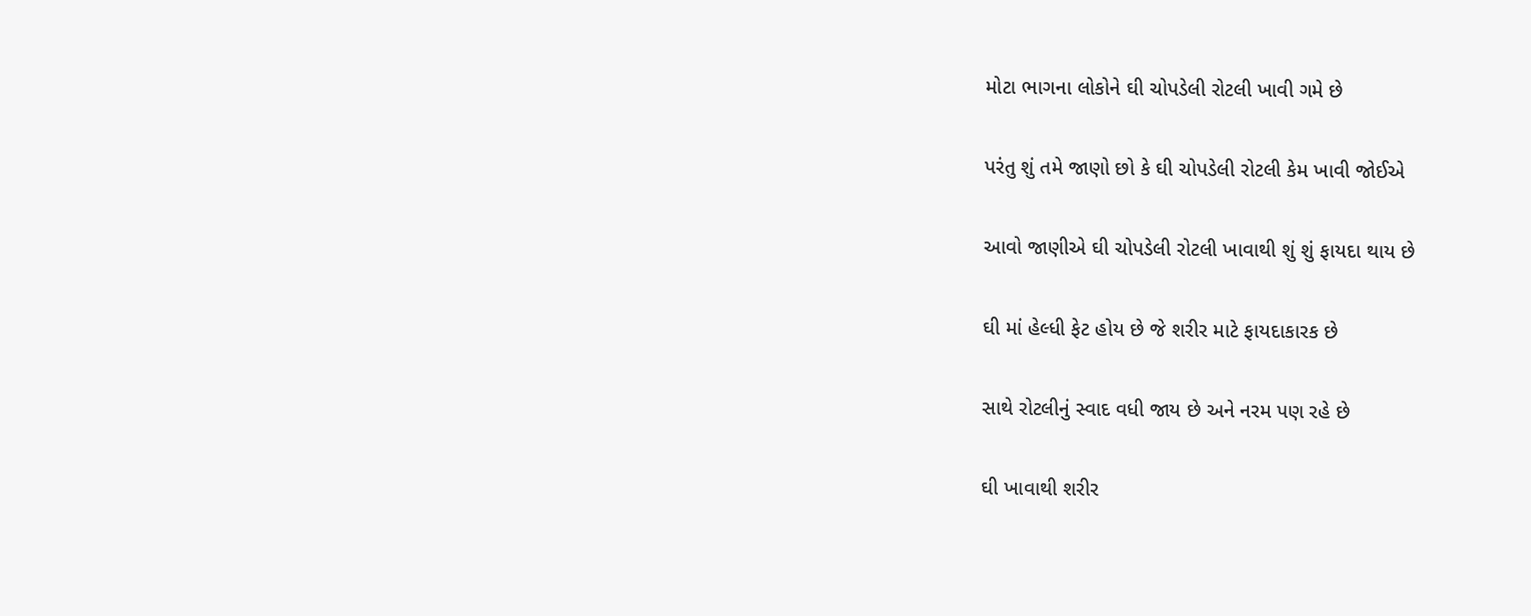મોટા ભાગના લોકોને ઘી ચોપડેલી રોટલી ખાવી ગમે છે

પરંતુ શું તમે જાણો છો કે ઘી ચોપડેલી રોટલી કેમ ખાવી જોઈએ

આવો જાણીએ ઘી ચોપડેલી રોટલી ખાવાથી શું શું ફાયદા થાય છે

ઘી માં હેલ્ધી ફેટ હોય છે જે શરીર માટે ફાયદાકારક છે

સાથે રોટલીનું સ્વાદ વધી જાય છે અને નરમ પણ રહે છે

ઘી ખાવાથી શરીર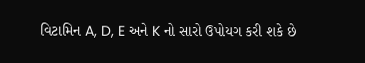વિટામિન A, D, E અને K નો સારો ઉપોયગ કરી શકે છે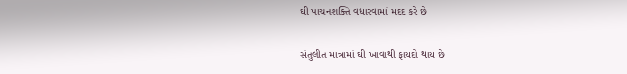ઘી પાચનશક્તિ વધારવામાં મદદ કરે છે

સંતુલીત માત્રામાં ઘી ખાવાથી ફાયદો થાય છે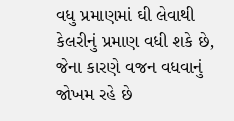વધુ પ્રમાણમાં ઘી લેવાથી કેલરીનું પ્રમાણ વધી શકે છે, જેના કારણે વજન વધવાનું જોખમ રહે છે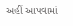અહીં આપવામાં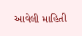આવેલી માહિતી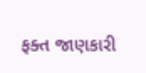ફક્ત જાણકારી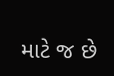માટે જ છે